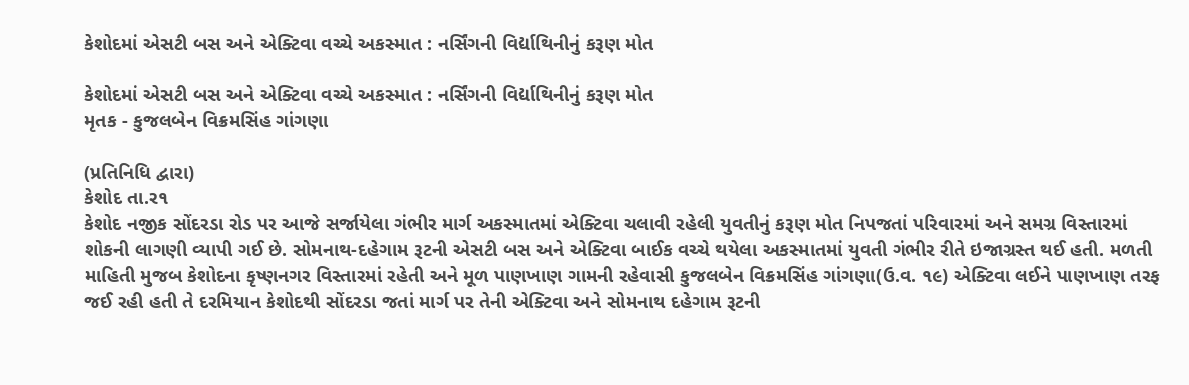કેશોદમાં એસટી બસ અને એક્ટિવા વચ્ચે અકસ્માત : નર્સિંગની વિર્દ્યાથિનીનું કરૂણ મોત

કેશોદમાં એસટી બસ અને એક્ટિવા વચ્ચે અકસ્માત : નર્સિંગની વિર્દ્યાથિનીનું કરૂણ મોત
મૃતક - કુજલબેન વિક્રમસિંહ ગાંગણા

(પ્રતિનિધિ દ્વારા)
કેશોદ તા.ર૧
કેશોદ નજીક સોંદરડા રોડ પર આજે સર્જાયેલા ગંભીર માર્ગ અકસ્માતમાં એક્ટિવા ચલાવી રહેલી યુવતીનું કરૂણ મોત નિપજતાં પરિવારમાં અને સમગ્ર વિસ્તારમાં શોકની લાગણી વ્યાપી ગઈ છે. સોમનાથ-દહેગામ રૂટની એસટી બસ અને એક્ટિવા બાઈક વચ્ચે થયેલા અકસ્માતમાં યુવતી ગંભીર રીતે ઇજાગ્રસ્ત થઈ હતી. મળતી માહિતી મુજબ કેશોદના કૃષ્ણનગર વિસ્તારમાં રહેતી અને મૂળ પાણખાણ ગામની રહેવાસી કુજલબેન વિક્રમસિંહ ગાંગણા(ઉ.વ. ૧૯) એક્ટિવા લઈને પાણખાણ તરફ જઈ રહી હતી તે દરમિયાન કેશોદથી સોંદરડા જતાં માર્ગ પર તેની એક્ટિવા અને સોમનાથ દહેગામ રૂટની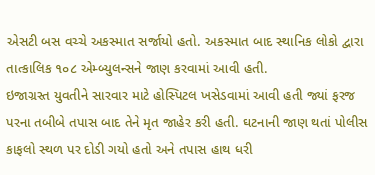એસટી બસ વચ્ચે અકસ્માત સર્જાયો હતો. અકસ્માત બાદ સ્થાનિક લોકો દ્વારા તાત્કાલિક ૧૦૮ એમ્બ્યુલન્સને જાણ કરવામાં આવી હતી.
ઇજાગ્રસ્ત યુવતીને સારવાર માટે હોસ્પિટલ ખસેડવામાં આવી હતી જ્યાં ફરજ પરના તબીબે તપાસ બાદ તેને મૃત જાહેર કરી હતી. ઘટનાની જાણ થતાં પોલીસ કાફલો સ્થળ પર દોડી ગયો હતો અને તપાસ હાથ ધરી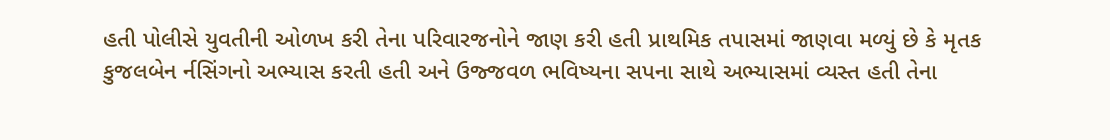હતી પોલીસે યુવતીની ઓળખ કરી તેના પરિવારજનોને જાણ કરી હતી પ્રાથમિક તપાસમાં જાણવા મળ્યું છે કે મૃતક કુજલબેન ર્નસિંગનો અભ્યાસ કરતી હતી અને ઉજ્જવળ ભવિષ્યના સપના સાથે અભ્યાસમાં વ્યસ્ત હતી તેના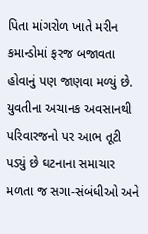પિતા માંગરોળ ખાતે મરીન કમાન્ડોમાં ફરજ બજાવતા હોવાનું પણ જાણવા મળ્યું છે. યુવતીના અચાનક અવસાનથી પરિવારજનો પર આભ તૂટી પડ્યું છે ઘટનાના સમાચાર મળતા જ સગા-સંબંધીઓ અને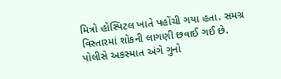મિત્રો હોસ્પિટલ ખાતે પહોંચી ગયા હતા. સમગ્ર વિસ્તારમાં શોકની લાગણી છવાઈ ગઈ છે. પોલીસે અકસ્માત અંગે ગુનો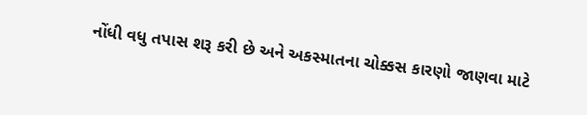નોંધી વધુ તપાસ શરૂ કરી છે અને અકસ્માતના ચોક્કસ કારણો જાણવા માટે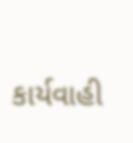કાર્યવાહી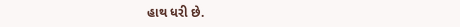હાથ ધરી છે.